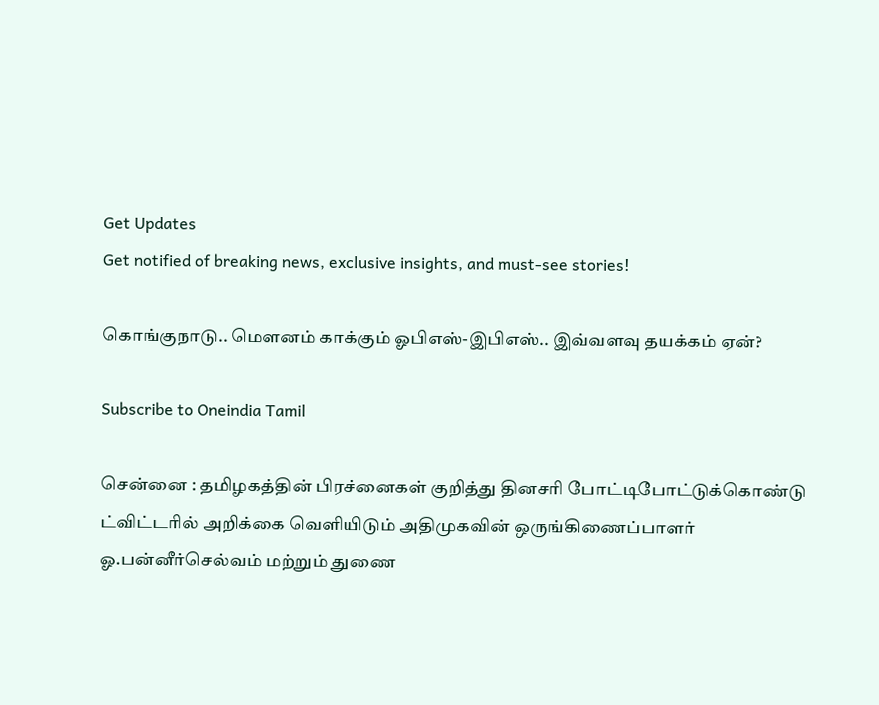Get Updates
Get notified of breaking news, exclusive insights, and must-see stories!

கொங்குநாடு.. மௌனம் காக்கும் ஓபிஎஸ்-இபிஎஸ்.. இவ்வளவு தயக்கம் ஏன்?

Subscribe to Oneindia Tamil

சென்னை : தமிழகத்தின் பிரச்னைகள் குறித்து தினசரி போட்டிபோட்டுக்கொண்டு ட்விட்டரில் அறிக்கை வெளியிடும் அதிமுகவின் ஒருங்கிணைப்பாளர் ஓ.பன்னீர்செல்வம் மற்றும் துணை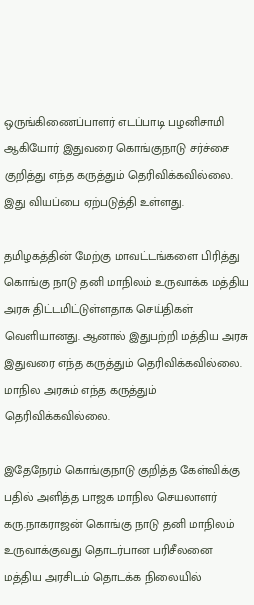ஒருங்கிணைப்பாளர் எடப்பாடி பழனிசாமி ஆகியோர் இதுவரை கொங்குநாடு சர்ச்சை குறித்து எந்த கருத்தும் தெரிவிக்கவில்லை. இது வியப்பை ஏற்படுத்தி உள்ளது.

தமிழகத்தின் மேற்கு மாவட்டங்களை பிரித்து கொங்கு நாடு தனி மாநிலம் உருவாக்க மத்திய அரசு திட்டமிட்டுள்ளதாக செய்திகள் வெளியானது. ஆனால் இதுபற்றி மத்திய அரசு இதுவரை எந்த கருத்தும் தெரிவிக்கவில்லை. மாநில அரசும் எந்த கருத்தும் தெரிவிக்கவில்லை.

இதேநேரம் கொங்குநாடு குறித்த கேள்விக்கு பதில் அளித்த பாஜக மாநில செயலாளர் கரு.நாகராஜன் கொங்கு நாடு தனி மாநிலம் உருவாக்குவது தொடர்பான பரிசீலனை மத்திய அரசிடம் தொடக்க நிலையில்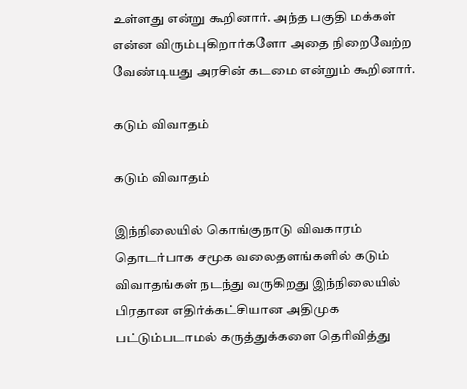உள்ளது என்று கூறினார். அந்த பகுதி மக்கள் என்ன விரும்புகிறார்களோ அதை நிறைவேற்ற வேண்டியது அரசின் கடமை என்றும் கூறினார்.

கடும் விவாதம்

கடும் விவாதம்

இந்நிலையில் கொங்குநாடு விவகாரம் தொடர்பாக சமூக வலைதளங்களில் கடும் விவாதங்கள் நடந்து வருகிறது இந்நிலையில் பிரதான எதிர்க்கட்சியான அதிமுக பட்டும்படாமல் கருத்துக்களை தெரிவித்து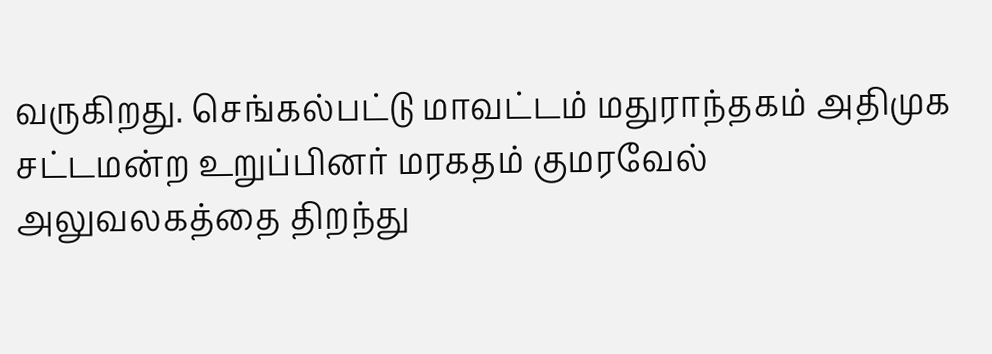வருகிறது. செங்கல்பட்டு மாவட்டம் மதுராந்தகம் அதிமுக சட்டமன்ற உறுப்பினர் மரகதம் குமரவேல் அலுவலகத்தை திறந்து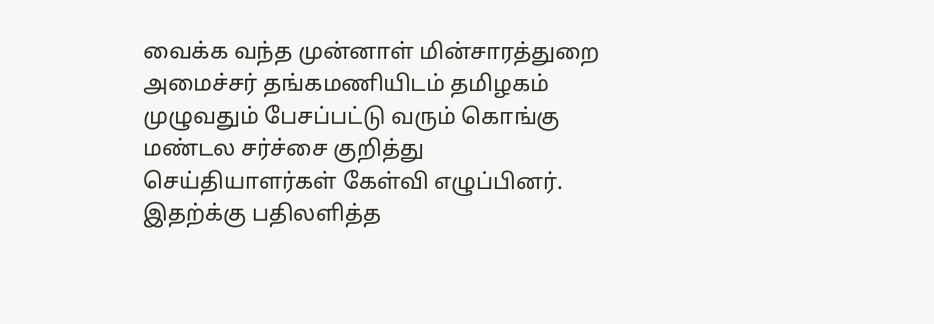வைக்க வந்த முன்னாள் மின்சாரத்துறை அமைச்சர் தங்கமணியிடம் தமிழகம் முழுவதும் பேசப்பட்டு வரும் கொங்கு மண்டல சர்ச்சை குறித்து செய்தியாளர்கள் கேள்வி எழுப்பினர். இதற்க்கு பதிலளித்த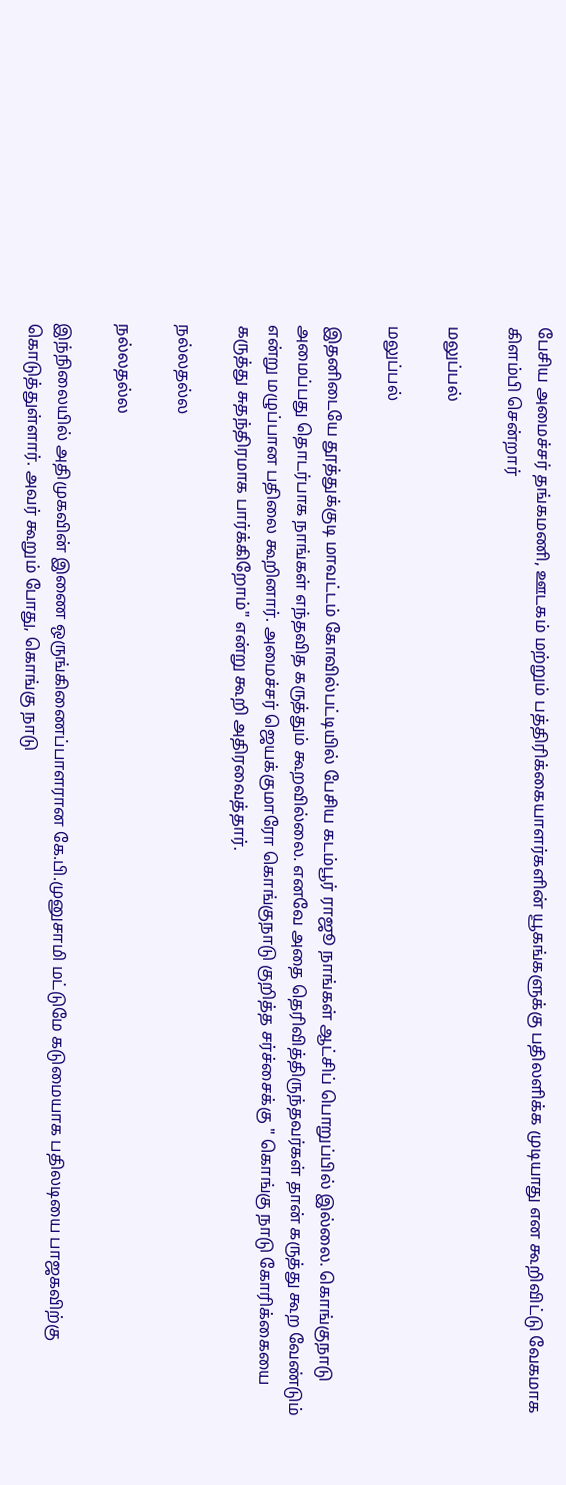பேசிய அமைச்சர் தங்கமணி, ஊடகம் மற்றும் பத்திரிக்கையாளர்களின் யூகங்களுக்கு பதிலளிக்க முடியாது என கூறிவிட்டு வேகமாக கிளம்பி சென்றார்

மலுப்பல்

மலுப்பல்

இதனிடையே தூத்துக்குடி மாவட்டம் கோவில்பட்டியில் பேசிய கடம்பூர் ராஜூ நாங்கள் ஆட்சிப் பொறுப்பில் இல்லை. கொங்குநாடு அமைப்பது தொடர்பாக நாங்கள் எந்தவித கருத்தும் கூறவில்லை. எனவே அதை தெரிவித்திருந்தவர்கள் தான் கருத்து கூற வேண்டும் என்று மழுப்பான பதிலை கூறினார். அமைச்சர் ஜெயக்குமாரோ கொங்குநாடு குறித்த சர்ச்சைக்கு " கொங்கு நாடு கோரிக்கையை கருத்து சுதந்திரமாக பார்க்கிறோம்" என்று கூறி அதிரவைத்தார்.

நல்லதல்ல

நல்லதல்ல

இந்நிலையில் அதிமுகவின் இணை ஒருங்கிணைப்பாளரான கே.பி.முனுசாமி மட்டுமே கடுமையாக பதிலடியை பாஜகவிற்கு கொடுத்துள்ளார். அவர் கூறும் போது, கொங்கு நாடு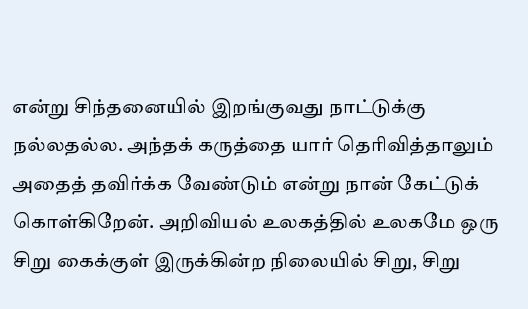என்று சிந்தனையில் இறங்குவது நாட்டுக்கு நல்லதல்ல. அந்தக் கருத்தை யார் தெரிவித்தாலும் அதைத் தவிர்க்க வேண்டும் என்று நான் கேட்டுக் கொள்கிறேன். அறிவியல் உலகத்தில் உலகமே ஒரு சிறு கைக்குள் இருக்கின்ற நிலையில் சிறு, சிறு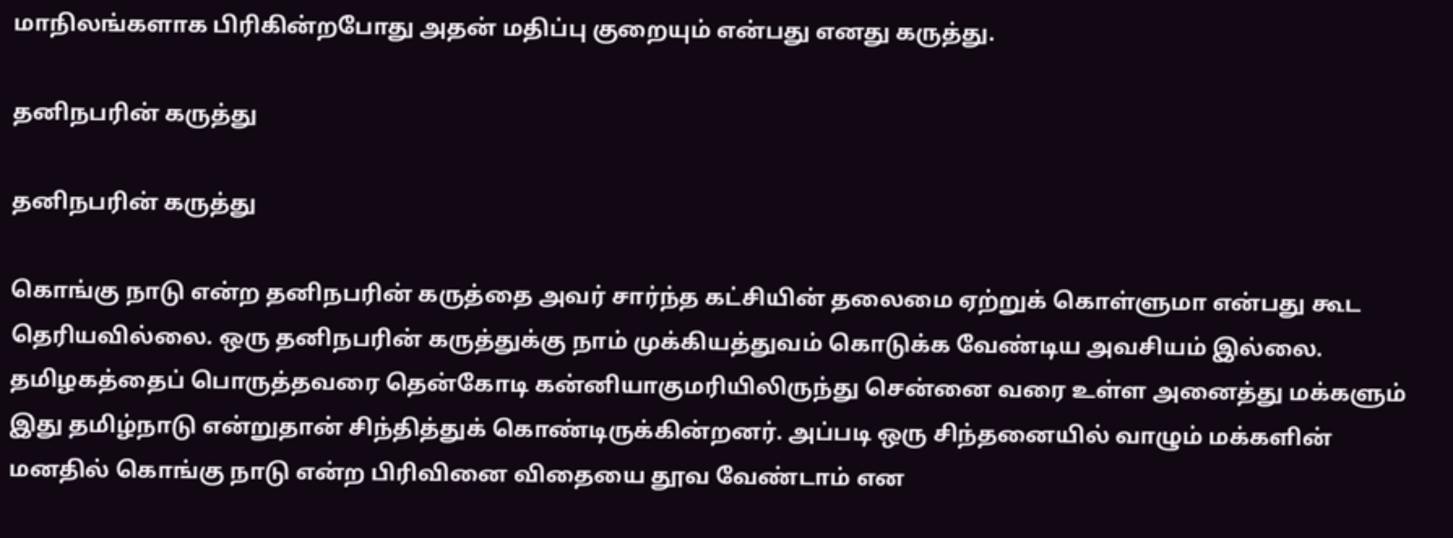மாநிலங்களாக பிரிகின்றபோது அதன் மதிப்பு குறையும் என்பது எனது கருத்து.

தனிநபரின் கருத்து

தனிநபரின் கருத்து

கொங்கு நாடு என்ற தனிநபரின் கருத்தை அவர் சார்ந்த கட்சியின் தலைமை ஏற்றுக் கொள்ளுமா என்பது கூட தெரியவில்லை. ஒரு தனிநபரின் கருத்துக்கு நாம் முக்கியத்துவம் கொடுக்க வேண்டிய அவசியம் இல்லை. தமிழகத்தைப் பொருத்தவரை தென்கோடி கன்னியாகுமரியிலிருந்து சென்னை வரை உள்ள அனைத்து மக்களும் இது தமிழ்நாடு என்றுதான் சிந்தித்துக் கொண்டிருக்கின்றனர். அப்படி ஒரு சிந்தனையில் வாழும் மக்களின் மனதில் கொங்கு நாடு என்ற பிரிவினை விதையை தூவ வேண்டாம் என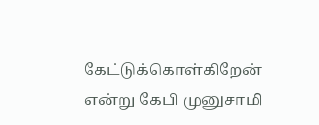கேட்டுக்கொள்கிறேன் என்று கேபி முனுசாமி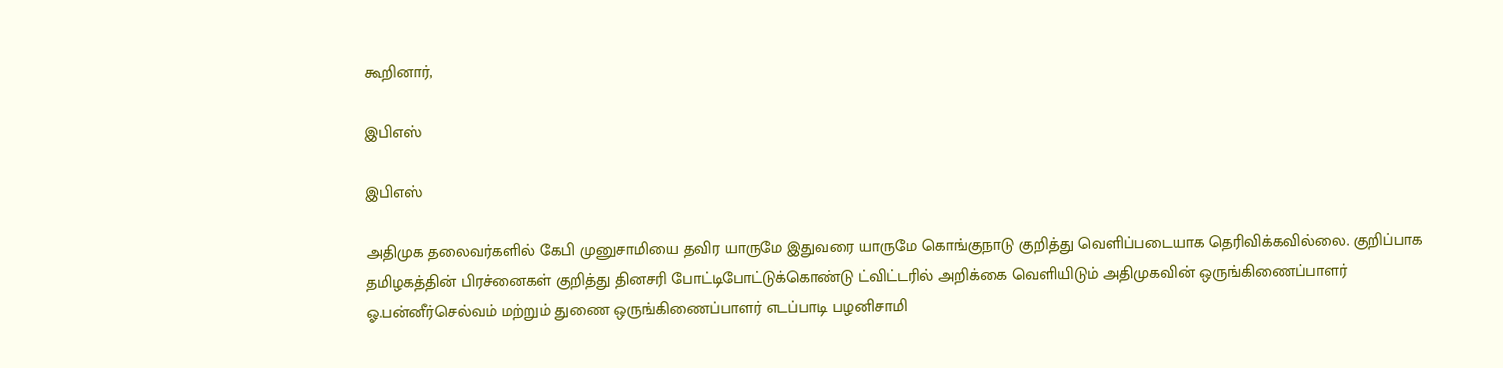கூறினார்,

இபிஎஸ்

இபிஎஸ்

அதிமுக தலைவர்களில் கேபி முனுசாமியை தவிர யாருமே இதுவரை யாருமே கொங்குநாடு குறித்து வெளிப்படையாக தெரிவிக்கவில்லை. குறிப்பாக தமிழகத்தின் பிரச்னைகள் குறித்து தினசரி போட்டிபோட்டுக்கொண்டு ட்விட்டரில் அறிக்கை வெளியிடும் அதிமுகவின் ஒருங்கிணைப்பாளர் ஓ.பன்னீர்செல்வம் மற்றும் துணை ஒருங்கிணைப்பாளர் எடப்பாடி பழனிசாமி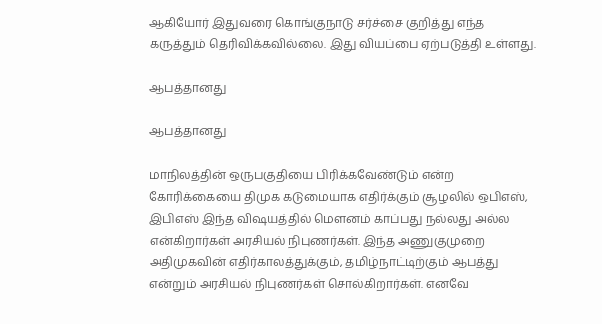ஆகியோர் இதுவரை கொங்குநாடு சர்ச்சை குறித்து எந்த கருத்தும் தெரிவிக்கவில்லை. இது வியப்பை ஏற்படுத்தி உள்ளது.

ஆபத்தானது

ஆபத்தானது

மாநிலத்தின் ஒருபகுதியை பிரிக்கவேண்டும் என்ற கோரிக்கையை திமுக கடுமையாக எதிர்க்கும் சூழலில் ஒபிஎஸ், இபிஎஸ் இந்த விஷயத்தில் மௌனம் காப்பது நல்லது அல்ல என்கிறார்கள் அரசியல் நிபுணர்கள். இந்த அணுகுமுறை அதிமுகவின் எதிர்காலத்துக்கும், தமிழ்நாட்டிற்கும் ஆபத்து என்றும் அரசியல் நிபுணர்கள் சொல்கிறார்கள். எனவே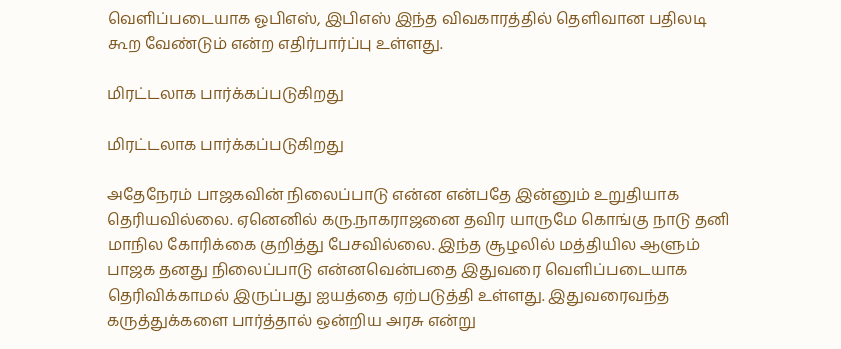வெளிப்படையாக ஓபிஎஸ், இபிஎஸ் இந்த விவகாரத்தில் தெளிவான பதிலடி கூற வேண்டும் என்ற எதிர்பார்ப்பு உள்ளது.

மிரட்டலாக பார்க்கப்படுகிறது

மிரட்டலாக பார்க்கப்படுகிறது

அதேநேரம் பாஜகவின் நிலைப்பாடு என்ன என்பதே இன்னும் உறுதியாக தெரியவில்லை. ஏனெனில் கரு.நாகராஜனை தவிர யாருமே கொங்கு நாடு தனி மாநில கோரிக்கை குறித்து பேசவில்லை. இந்த சூழலில் மத்தியில ஆளும் பாஜக தனது நிலைப்பாடு என்னவென்பதை இதுவரை வெளிப்படையாக தெரிவிக்காமல் இருப்பது ஐயத்தை ஏற்படுத்தி உள்ளது. இதுவரைவந்த கருத்துக்களை பார்த்தால் ஒன்றிய அரசு என்று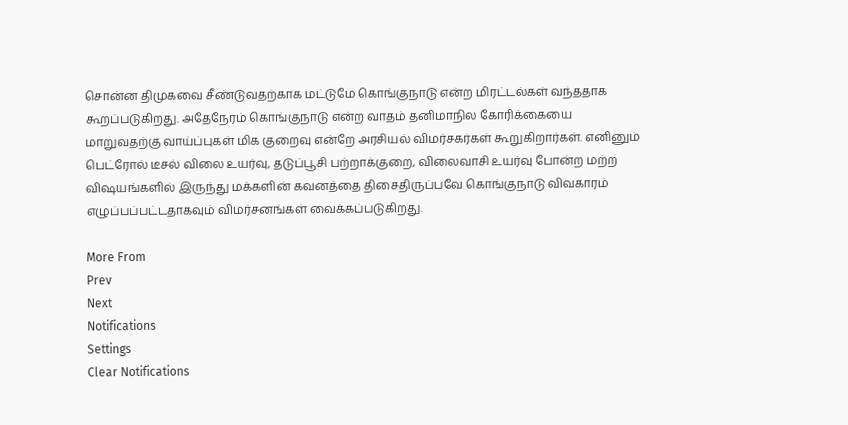சொன்ன திமுகவை சீண்டுவதற்காக மட்டுமே கொங்குநாடு என்ற மிரட்டல்கள் வந்ததாக கூறப்படுகிறது. அதேநேரம் கொங்குநாடு என்ற வாதம் தனிமாநில கோரிக்கையை மாறுவதற்கு வாய்ப்புகள் மிக குறைவு என்றே அரசியல் விமர்சகர்கள் கூறுகிறார்கள். எனினும் பெட்ரோல் டீசல் விலை உயர்வு, தடுப்பூசி பற்றாக்குறை, விலைவாசி உயர்வு போன்ற மற்ற விஷயங்களில் இருந்து மக்களின் கவனத்தை திசைதிருப்பவே கொங்குநாடு விவகாரம் எழுப்பப்பட்டதாகவும் விமர்சனங்கள் வைக்கப்படுகிறது.

More From
Prev
Next
Notifications
Settings
Clear Notifications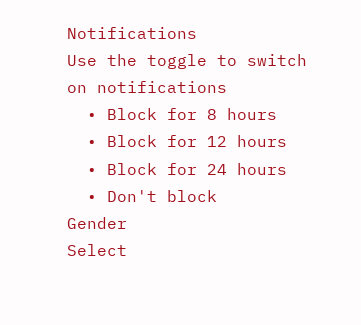Notifications
Use the toggle to switch on notifications
  • Block for 8 hours
  • Block for 12 hours
  • Block for 24 hours
  • Don't block
Gender
Select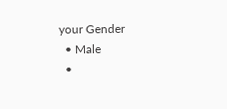your Gender
  • Male
  •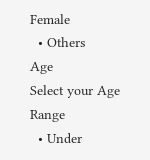Female
  • Others
Age
Select your Age Range
  • Under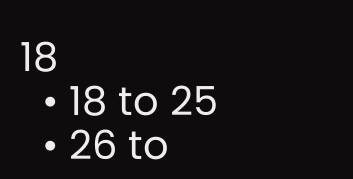18
  • 18 to 25
  • 26 to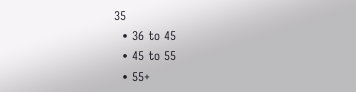35
  • 36 to 45
  • 45 to 55
  • 55+